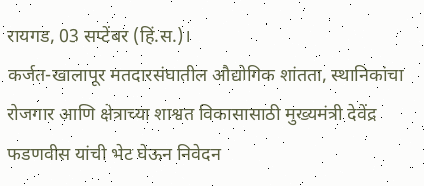रायगड, 03 सप्टेंबर (हिं.स.)।
कर्जत-खालापूर मतदारसंघातील औद्योगिक शांतता, स्थानिकांचा रोजगार आणि क्षेत्राच्या शाश्वत विकासासाठी मुख्यमंत्री देवेंद्र फडणवीस यांची भेट घेऊन निवेदन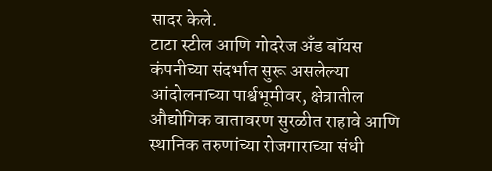सादर केले.
टाटा स्टील आणि गोदरेज अँड बॉयस कंपनीच्या संदर्भात सुरू असलेल्या आंदोलनाच्या पार्श्वभूमीवर, क्षेत्रातील औद्योगिक वातावरण सुरळीत राहावे आणि स्थानिक तरुणांच्या रोजगाराच्या संधी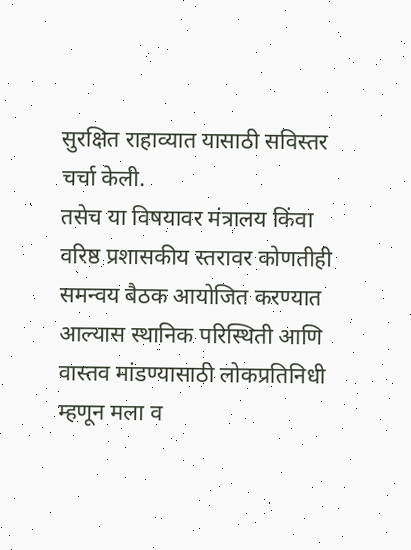सुरक्षित राहाव्यात यासाठी सविस्तर चर्चा केली.
तसेच या विषयावर मंत्रालय किंवा वरिष्ठ प्रशासकीय स्तरावर कोणतीही समन्वय बैठक आयोजित करण्यात आल्यास स्थानिक परिस्थिती आणि वास्तव मांडण्यासाठी लोकप्रतिनिधी म्हणून मला व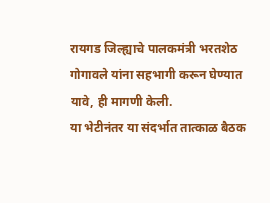रायगड जिल्ह्याचे पालकमंत्री भरतशेठ गोगावले यांना सहभागी करून घेण्यात यावे, ही मागणी केली.
या भेटीनंतर या संदर्भात तात्काळ बैठक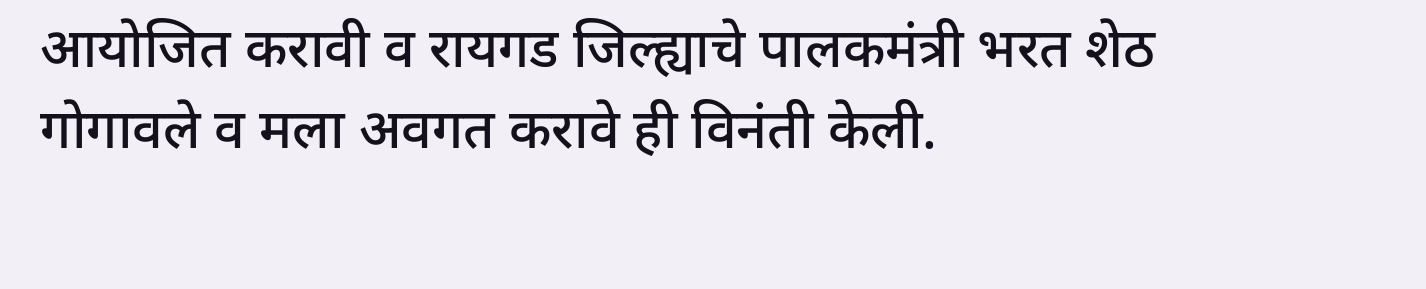आयोजित करावी व रायगड जिल्ह्याचे पालकमंत्री भरत शेठ गोगावले व मला अवगत करावे ही विनंती केली.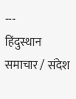---
हिंदुस्थान समाचार / संदेश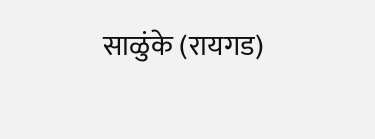साळुंके (रायगड)